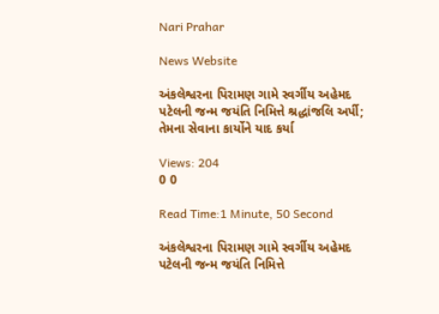Nari Prahar

News Website

અંકલેશ્વરના પિરામણ ગામે સ્વર્ગીય અહેમદ પટેલની જન્મ જયંતિ નિમિત્તે શ્રદ્ધાંજલિ અર્પી; તેમના સેવાના કાર્યોને યાદ કર્યા

Views: 204
0 0

Read Time:1 Minute, 50 Second

અંકલેશ્વરના પિરામણ ગામે સ્વર્ગીય અહેમદ પટેલની જન્મ જયંતિ નિમિત્તે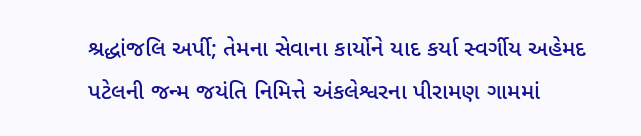શ્રદ્ધાંજલિ અર્પી; તેમના સેવાના કાર્યોને યાદ કર્યા સ્વર્ગીય અહેમદ પટેલની જન્મ જયંતિ નિમિત્તે અંકલેશ્વરના પીરામણ ગામમાં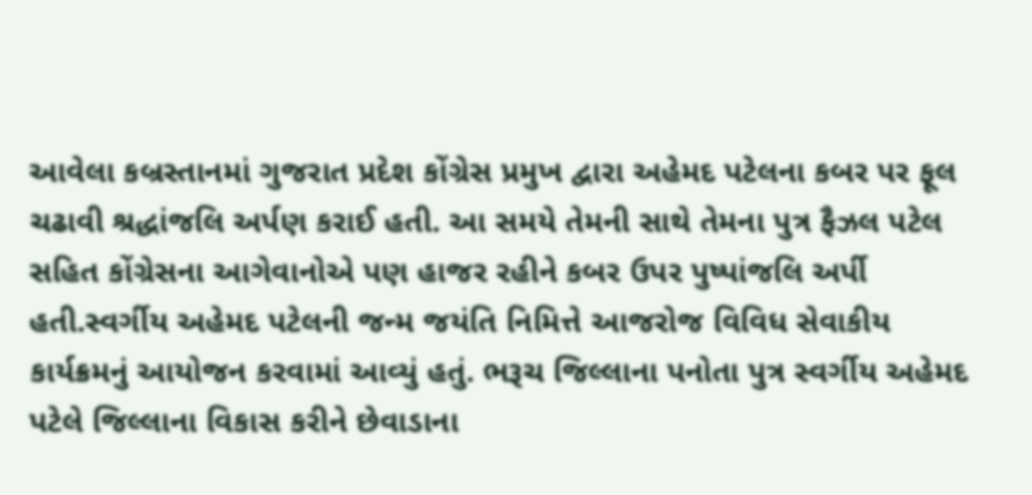આવેલા કબ્રસ્તાનમાં ગુજરાત પ્રદેશ કોંગ્રેસ પ્રમુખ દ્વારા અહેમદ પટેલના કબર પર ફૂલ ચઢાવી શ્રદ્ધાંજલિ અર્પણ કરાઈ હતી. આ સમયે તેમની સાથે તેમના પુત્ર ફૈઝલ પટેલ સહિત કોંગ્રેસના આગેવાનોએ પણ હાજર રહીને કબર ઉપર પુષ્પાંજલિ અર્પી હતી.સ્વર્ગીય અહેમદ પટેલની જન્મ જયંતિ નિમિત્તે આજરોજ વિવિધ સેવાકીય કાર્યક્રમનું આયોજન કરવામાં આવ્યું હતું. ભરૂચ જિલ્લાના પનોતા પુત્ર સ્વર્ગીય અહેમદ પટેલે જિલ્લાના વિકાસ કરીને છેવાડાના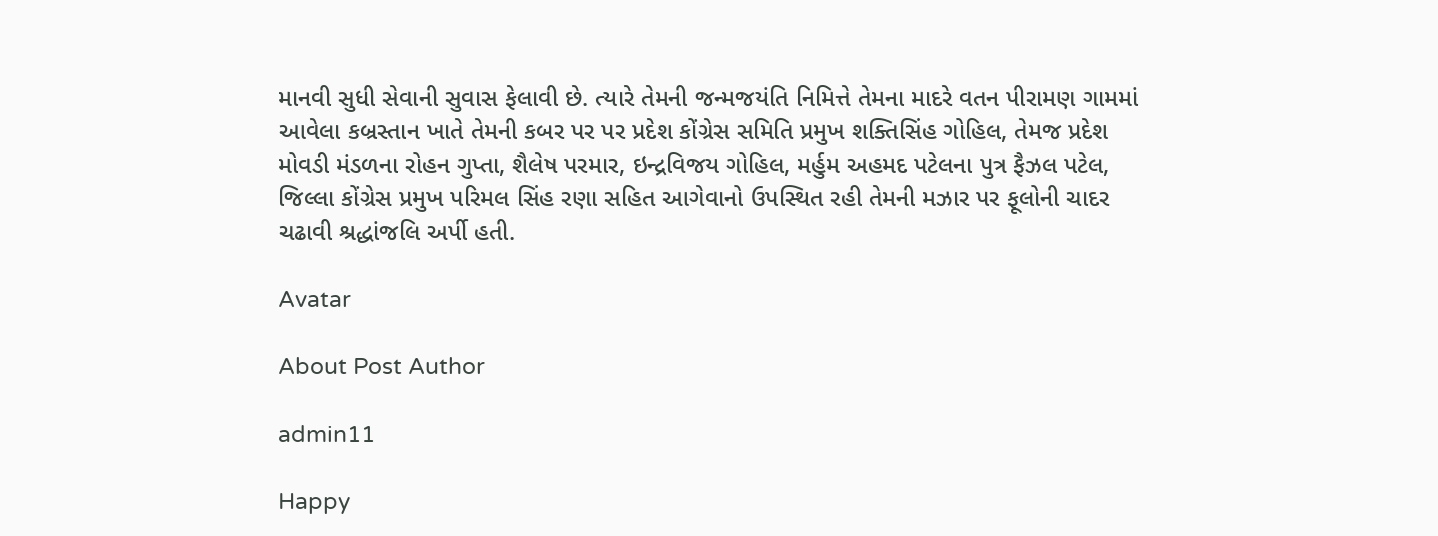માનવી સુધી સેવાની સુવાસ ફેલાવી છે. ત્યારે તેમની જન્મજયંતિ નિમિત્તે તેમના માદરે વતન પીરામણ ગામમાં આવેલા કબ્રસ્તાન ખાતે તેમની કબર પર પર પ્રદેશ કોંગ્રેસ સમિતિ પ્રમુખ શક્તિસિંહ ગોહિલ, તેમજ પ્રદેશ મોવડી મંડળના રોહન ગુપ્તા, શૈલેષ પરમાર, ઇન્દ્રવિજય ગોહિલ, મર્હુમ અહમદ પટેલના પુત્ર ફૈઝલ પટેલ, જિલ્લા કોંગ્રેસ પ્રમુખ પરિમલ સિંહ રણા સહિત આગેવાનો ઉપસ્થિત રહી તેમની મઝાર પર ફૂલોની ચાદર ચઢાવી શ્રદ્ધાંજલિ અર્પી હતી.

Avatar

About Post Author

admin11

Happy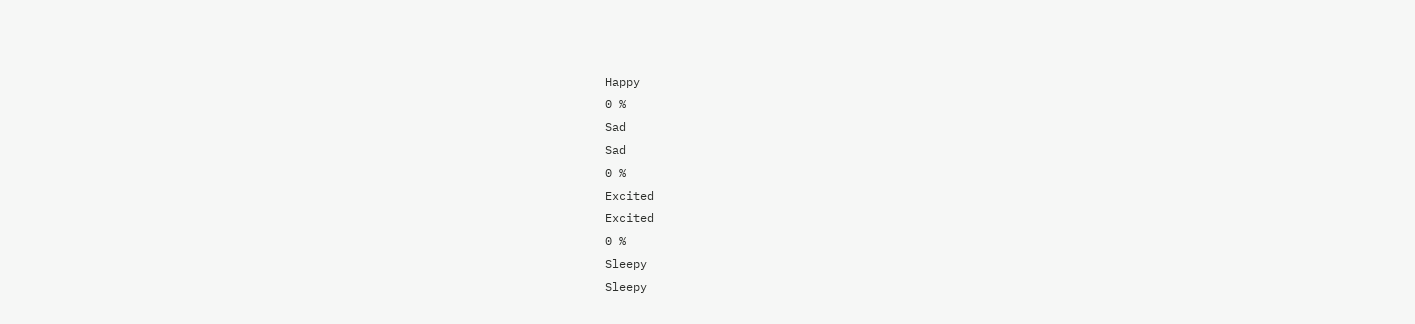Happy
0 %
Sad
Sad
0 %
Excited
Excited
0 %
Sleepy
Sleepy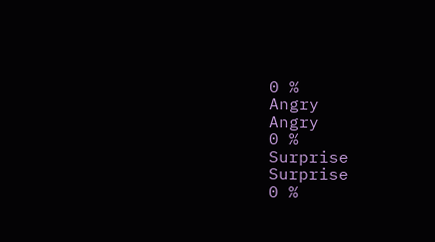0 %
Angry
Angry
0 %
Surprise
Surprise
0 %